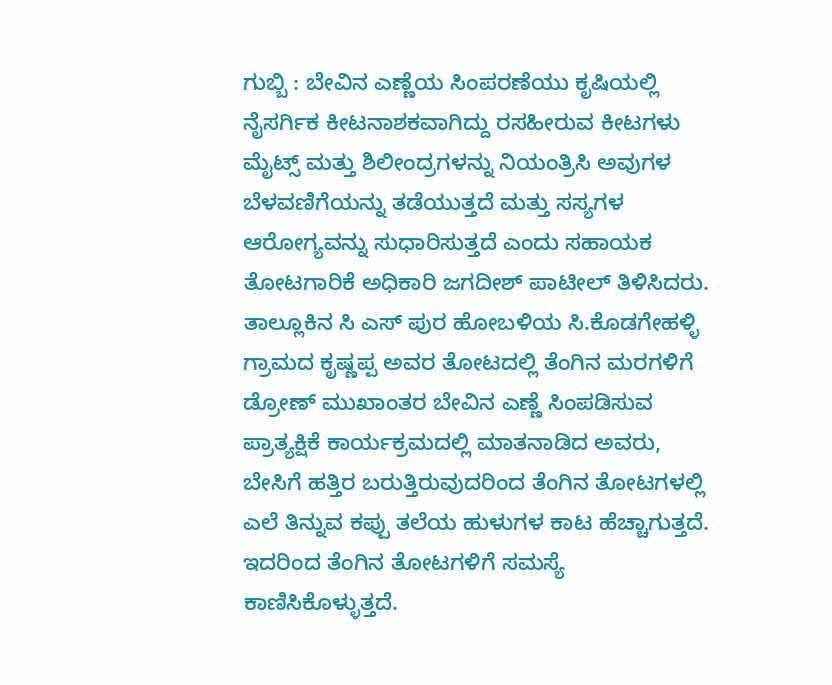ಗುಬ್ಬಿ : ಬೇವಿನ ಎಣ್ಣೆಯ ಸಿಂಪರಣೆಯು ಕೃಷಿಯಲ್ಲಿ ನೈಸರ್ಗಿಕ ಕೀಟನಾಶಕವಾಗಿದ್ದು ರಸಹೀರುವ ಕೀಟಗಳು ಮೈಟ್ಸ್ ಮತ್ತು ಶಿಲೀಂದ್ರಗಳನ್ನು ನಿಯಂತ್ರಿಸಿ ಅವುಗಳ ಬೆಳವಣಿಗೆಯನ್ನು ತಡೆಯುತ್ತದೆ ಮತ್ತು ಸಸ್ಯಗಳ ಆರೋಗ್ಯವನ್ನು ಸುಧಾರಿಸುತ್ತದೆ ಎಂದು ಸಹಾಯಕ ತೋಟಗಾರಿಕೆ ಅಧಿಕಾರಿ ಜಗದೀಶ್ ಪಾಟೀಲ್ ತಿಳಿಸಿದರು.
ತಾಲ್ಲೂಕಿನ ಸಿ ಎಸ್ ಪುರ ಹೋಬಳಿಯ ಸಿ.ಕೊಡಗೇಹಳ್ಳಿ ಗ್ರಾಮದ ಕೃಷ್ಣಪ್ಪ ಅವರ ತೋಟದಲ್ಲಿ ತೆಂಗಿನ ಮರಗಳಿಗೆ ಡ್ರೋಣ್ ಮುಖಾಂತರ ಬೇವಿನ ಎಣ್ಣೆ ಸಿಂಪಡಿಸುವ ಪ್ರಾತ್ಯಕ್ಷಿಕೆ ಕಾರ್ಯಕ್ರಮದಲ್ಲಿ ಮಾತನಾಡಿದ ಅವರು, ಬೇಸಿಗೆ ಹತ್ತಿರ ಬರುತ್ತಿರುವುದರಿಂದ ತೆಂಗಿನ ತೋಟಗಳಲ್ಲಿ ಎಲೆ ತಿನ್ನುವ ಕಪ್ಪು ತಲೆಯ ಹುಳುಗಳ ಕಾಟ ಹೆಚ್ಚಾಗುತ್ತದೆ. ಇದರಿಂದ ತೆಂಗಿನ ತೋಟಗಳಿಗೆ ಸಮಸ್ಯೆ ಕಾಣಿಸಿಕೊಳ್ಳುತ್ತದೆ.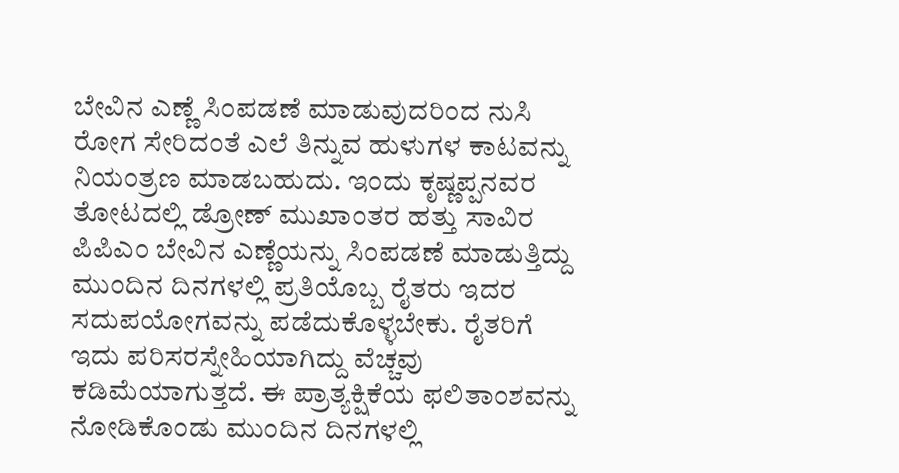ಬೇವಿನ ಎಣ್ಣೆ ಸಿಂಪಡಣೆ ಮಾಡುವುದರಿಂದ ನುಸಿ ರೋಗ ಸೇರಿದಂತೆ ಎಲೆ ತಿನ್ನುವ ಹುಳುಗಳ ಕಾಟವನ್ನು ನಿಯಂತ್ರಣ ಮಾಡಬಹುದು. ಇಂದು ಕೃಷ್ಣಪ್ಪನವರ ತೋಟದಲ್ಲಿ ಡ್ರೋಣ್ ಮುಖಾಂತರ ಹತ್ತು ಸಾವಿರ ಪಿಪಿಎಂ ಬೇವಿನ ಎಣ್ಣೆಯನ್ನು ಸಿಂಪಡಣೆ ಮಾಡುತ್ತಿದ್ದು ಮುಂದಿನ ದಿನಗಳಲ್ಲಿ ಪ್ರತಿಯೊಬ್ಬ ರೈತರು ಇದರ ಸದುಪಯೋಗವನ್ನು ಪಡೆದುಕೊಳ್ಳಬೇಕು. ರೈತರಿಗೆ ಇದು ಪರಿಸರಸ್ನೇಹಿಯಾಗಿದ್ದು ವೆಚ್ಚವು ಕಡಿಮೆಯಾಗುತ್ತದೆ. ಈ ಪ್ರಾತ್ಯಕ್ಷಿಕೆಯ ಫಲಿತಾಂಶವನ್ನು ನೋಡಿಕೊಂಡು ಮುಂದಿನ ದಿನಗಳಲ್ಲಿ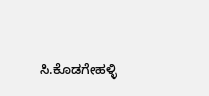ಸಿ.ಕೊಡಗೇಹಳ್ಳಿ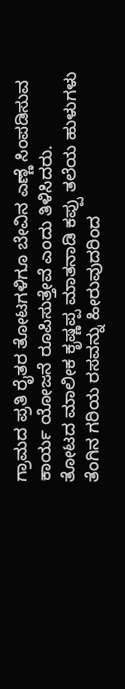ಗ್ರಾಮದ ಪ್ರತಿ ರೈತರ ತೋಟಗಳಿಗೂ ಬೇವಿನ ಎಣ್ಣೆ ಸಿಂಪಡಿಸುವ ಕಾರ್ಯ ಯೋಜನೆ ರೂಪಿಸುತ್ತೇವೆ ಎಂದು ತಿಳಿಸಿದರು.
ತೋಟದ ಮಾಲೀಕ ಕೃಷ್ಣಪ್ಪ ಮಾತನಾಡಿ ಕಪ್ಪು ತಲೆಯ ಹುಳುಗಳು ತೆಂಗಿನ ಗರಿಯ ರಸವನ್ನು ಹೀರುವುದರಿಂದ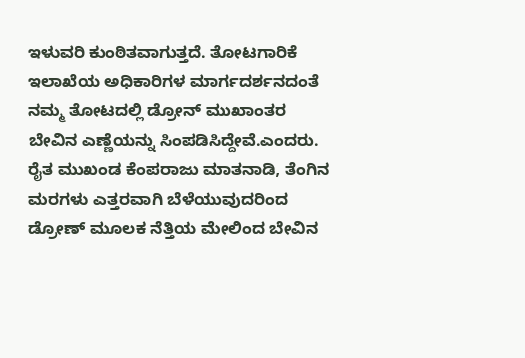ಇಳುವರಿ ಕುಂಠಿತವಾಗುತ್ತದೆ. ತೋಟಗಾರಿಕೆ ಇಲಾಖೆಯ ಅಧಿಕಾರಿಗಳ ಮಾರ್ಗದರ್ಶನದಂತೆ ನಮ್ಮ ತೋಟದಲ್ಲಿ ಡ್ರೋನ್ ಮುಖಾಂತರ ಬೇವಿನ ಎಣ್ಣೆಯನ್ನು ಸಿಂಪಡಿಸಿದ್ದೇವೆ.ಎಂದರು.
ರೈತ ಮುಖಂಡ ಕೆಂಪರಾಜು ಮಾತನಾಡಿ, ತೆಂಗಿನ ಮರಗಳು ಎತ್ತರವಾಗಿ ಬೆಳೆಯುವುದರಿಂದ ಡ್ರೋಣ್ ಮೂಲಕ ನೆತ್ತಿಯ ಮೇಲಿಂದ ಬೇವಿನ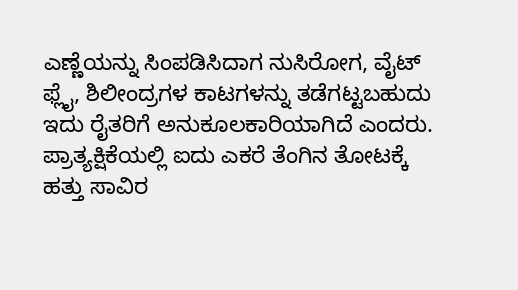ಎಣ್ಣೆಯನ್ನು ಸಿಂಪಡಿಸಿದಾಗ ನುಸಿರೋಗ, ವೈಟ್ ಫ್ಲೈ, ಶಿಲೀಂದ್ರಗಳ ಕಾಟಗಳನ್ನು ತಡೆಗಟ್ಟಬಹುದು ಇದು ರೈತರಿಗೆ ಅನುಕೂಲಕಾರಿಯಾಗಿದೆ ಎಂದರು.
ಪ್ರಾತ್ಯಕ್ಷಿಕೆಯಲ್ಲಿ ಐದು ಎಕರೆ ತೆಂಗಿನ ತೋಟಕ್ಕೆ ಹತ್ತು ಸಾವಿರ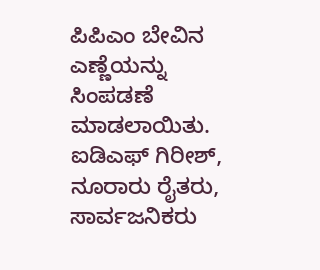ಪಿಪಿಎಂ ಬೇವಿನ ಎಣ್ಣೆಯನ್ನು ಸಿಂಪಡಣೆ ಮಾಡಲಾಯಿತು. ಐಡಿಎಫ್ ಗಿರೀಶ್, ನೂರಾರು ರೈತರು, ಸಾರ್ವಜನಿಕರು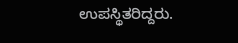ಉಪಸ್ಥಿತರಿದ್ದರು.